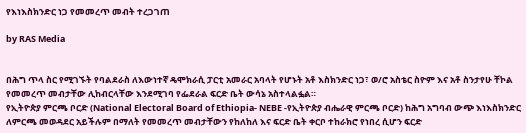የእነእስክንድር ነጋ የመመረጥ መብት ተረጋገጠ

by RAS Media


በሕግ ጥላ ስር የሚገኙት የባልደራስ ለእውነተኛ ዴሞክራሲ ፓርቲ አመራር አባላት የሆኑት አቶ እስክንድር ነጋ፣ ወ/ሮ አስቴር ስዮም እና አቶ ስንታየሁ ቸኮል የመመረጥ መብታቸው ሊከብርላቸው እንደሚገባ የፌደራል ፍርድ ቤት ውሳኔ አስተላልፏል።
የኢትዮጵያ ምርጫ ቦርድ (National Electoral Board of Ethiopia- NEBE -የኢትዮጵያ ብሔራዊ ምርጫ ቦርድ) ከሕግ አግባብ ውጭ እነእስክንድር ለምርጫ መወዳደር አይችሉም በማለት የመመረጥ መብታቸውን የከለከለ እና ፍርድ ቤት ቀርቦ ተከራክሮ የነበረ ሲሆን ፍርድ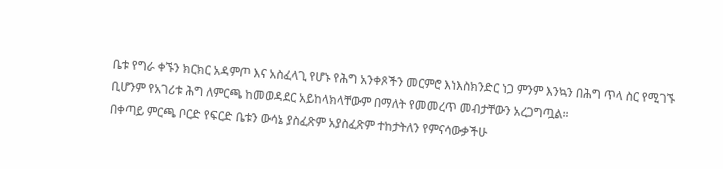ቤቱ የግራ ቀኙን ክርክር አዳምጦ እና አስፈላጊ የሆኑ የሕግ አንቀጾችን መርምሮ እነእስክንድር ነጋ ምንም እንኳን በሕግ ጥላ ስር የሚገኙ ቢሆንም የአገሪቱ ሕግ ለምርጫ ከመወዳደር አይከላክላቸውም በማለት የመመረጥ መብታቸውን አረጋግጧል።
በቀጣይ ምርጫ ቦርድ የፍርድ ቤቱን ውሳኔ ያስፈጽም አያስፈጽም ተከታትለን የምናሳውቃችሁ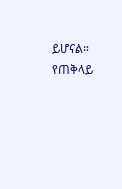ይሆናል። የጠቅላይ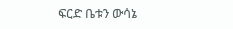ፍርድ ቤቱን ውሳኔ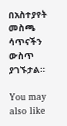በአስተያየት መስጫ ሳጥናችን ውስጥ ያገኙታል።

You may also like